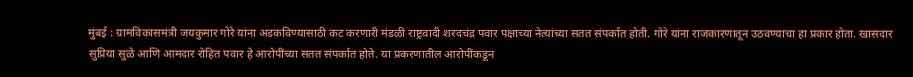मुंबई : ग्रामविकासमंत्री जयकुमार गोरे यांना अडकविण्यासाठी कट करणारी मंडळी राष्ट्रवादी शरदचंद्र पवार पक्षाच्या नेत्यांच्या सतत संपर्कात होती. गोरे यांना राजकारणातून उठवण्याचा हा प्रकार होता. खासदार सुप्रिया सुळे आणि आमदार रोहित पवार हे आरोपींच्या सतत संपर्कात होते. या प्रकरणातील आरोपींकडून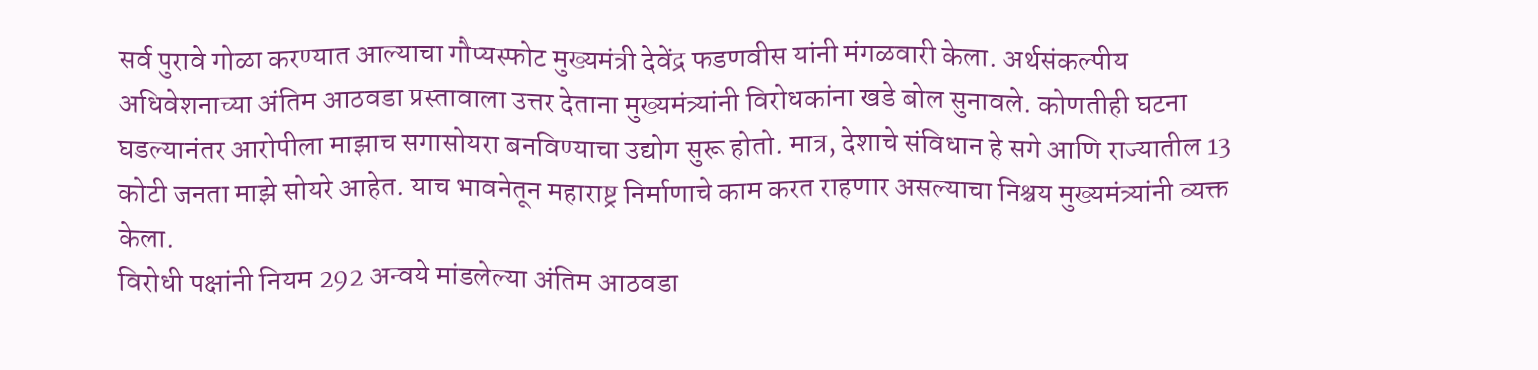सर्व पुरावे गोळा करण्यात आल्याचा गौप्यस्फोट मुख्यमंत्री देवेंद्र फडणवीस यांनी मंगळवारी केला. अर्थसंकल्पीय अधिवेशनाच्या अंतिम आठवडा प्रस्तावाला उत्तर देताना मुख्यमंत्र्यांनी विरोधकांना खडे बोल सुनावले. कोणतीही घटना घडल्यानंतर आरोपीला माझाच सगासोयरा बनविण्याचा उद्योग सुरू होतो. मात्र, देशाचे संविधान हे सगे आणि राज्यातील 13 कोटी जनता माझे सोयरे आहेत. याच भावनेतून महाराष्ट्र निर्माणाचे काम करत राहणार असल्याचा निश्चय मुख्यमंत्र्यांनी व्यक्त केला.
विरोधी पक्षांनी नियम 292 अन्वये मांडलेल्या अंतिम आठवडा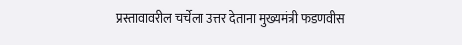प्रस्तावावरील चर्चेला उत्तर देताना मुख्यमंत्री फडणवीस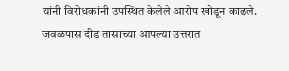यांनी विरोधकांनी उपस्थित केलेले आरोप खोडून काढले. जवळपास दीड तासाच्या आपल्या उत्तरात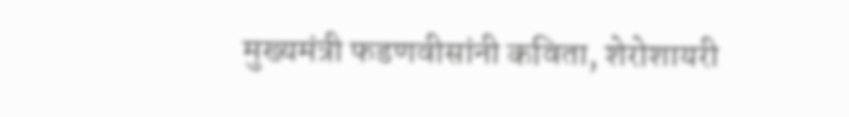मुख्यमंत्री फडणवीसांनी कविता, शेरोशायरी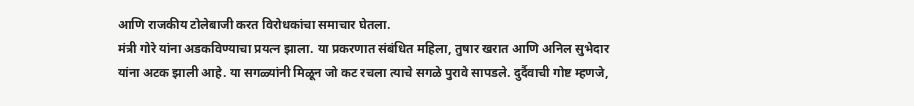आणि राजकीय टोलेबाजी करत विरोधकांचा समाचार घेतला.
मंत्री गोरे यांना अडकविण्याचा प्रयत्न झाला. या प्रकरणात संबंधित महिला, तुषार खरात आणि अनिल सुभेदार यांना अटक झाली आहे. या सगळ्यांनी मिळून जो कट रचला त्याचे सगळे पुरावे सापडले. दुर्दैवाची गोष्ट म्हणजे,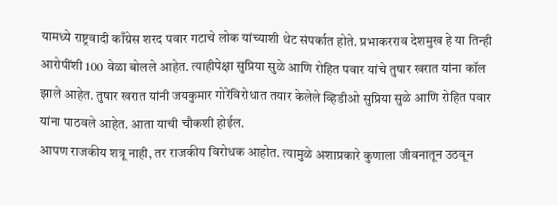यामध्ये राष्ट्रवादी काँग्रेस शरद पवार गटाचे लोक यांच्याशी थेट संपर्कात होते. प्रभाकरराव देशमुख हे या तिन्ही आरोपींशी 100 वेळा बोलले आहेत. त्याहीपेक्षा सुप्रिया सुळे आणि रोहित पवार यांचे तुषार खरात यांना कॉल झाले आहेत. तुषार खरात यांनी जयकुमार गोरेंविरोधात तयार केलेले व्हिडीओ सुप्रिया सुळे आणि रोहित पवार यांना पाठवले आहेत. आता याची चौकशी होईल.
आपण राजकीय शत्रू नाही, तर राजकीय विरोधक आहोत. त्यामुळे अशाप्रकारे कुणाला जीवनातून उठवून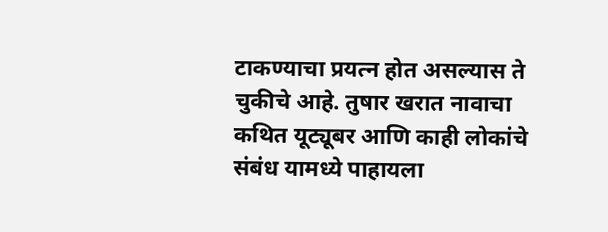टाकण्याचा प्रयत्न होत असल्यास ते चुकीचे आहे. तुषार खरात नावाचा कथित यूट्यूबर आणि काही लोकांचे संबंध यामध्ये पाहायला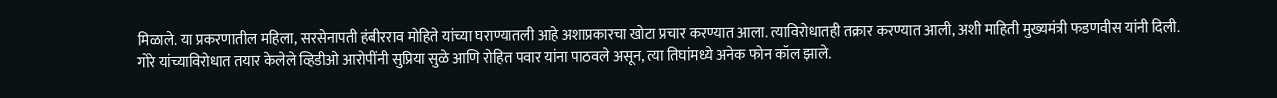मिळाले. या प्रकरणातील महिला, सरसेनापती हंबीरराव मोहिते यांच्या घराण्यातली आहे अशाप्रकारचा खोटा प्रचार करण्यात आला. त्याविरोधातही तक्रार करण्यात आली, अशी माहिती मुख्यमंत्री फडणवीस यांनी दिली.
गोरे यांच्याविरोधात तयार केलेले व्हिडीओ आरोपींनी सुप्रिया सुळे आणि रोहित पवार यांना पाठवले असून, त्या तिघांमध्ये अनेक फोन कॉल झाले.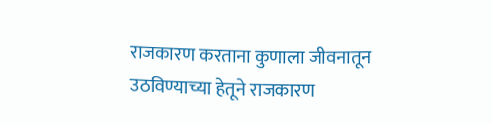राजकारण करताना कुणाला जीवनातून उठविण्याच्या हेतूने राजकारण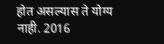होत असल्यास ते योग्य नाही. 2016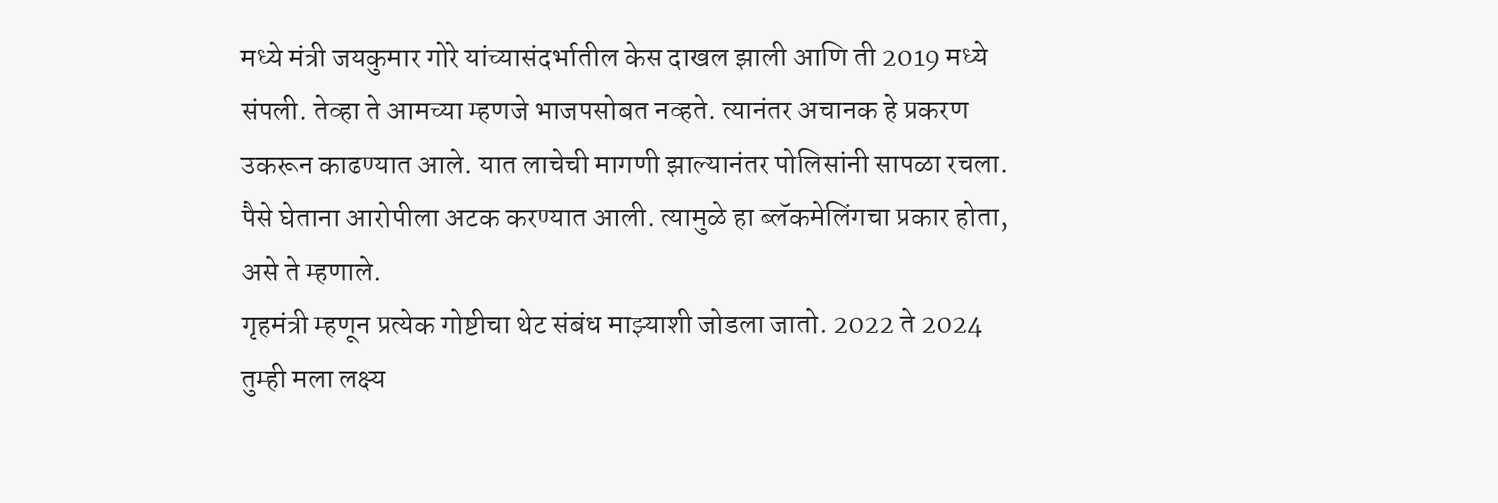मध्ये मंत्री जयकुमार गोरे यांच्यासंदर्भातील केस दाखल झाली आणि ती 2019 मध्ये संपली. तेव्हा ते आमच्या म्हणजे भाजपसोबत नव्हते. त्यानंतर अचानक हे प्रकरण उकरून काढण्यात आले. यात लाचेची मागणी झाल्यानंतर पोलिसांनी सापळा रचला. पैसे घेताना आरोपीला अटक करण्यात आली. त्यामुळे हा ब्लॅकमेलिंगचा प्रकार होता, असे ते म्हणाले.
गृहमंत्री म्हणून प्रत्येक गोष्टीचा थेट संबंध माझ्याशी जोडला जातो. 2022 ते 2024 तुम्ही मला लक्ष्य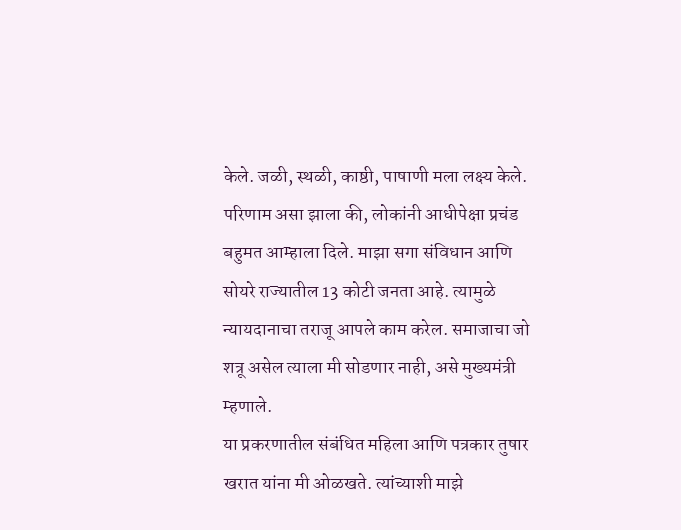केले. जळी, स्थळी, काष्ठी, पाषाणी मला लक्ष्य केले. परिणाम असा झाला की, लोकांनी आधीपेक्षा प्रचंड बहुमत आम्हाला दिले. माझा सगा संविधान आणि सोयरे राज्यातील 13 कोटी जनता आहे. त्यामुळे न्यायदानाचा तराजू आपले काम करेल. समाजाचा जो शत्रू असेल त्याला मी सोडणार नाही, असे मुख्यमंत्री म्हणाले.
या प्रकरणातील संबंधित महिला आणि पत्रकार तुषार खरात यांना मी ओळखते. त्यांच्याशी माझे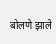बोलणे झाले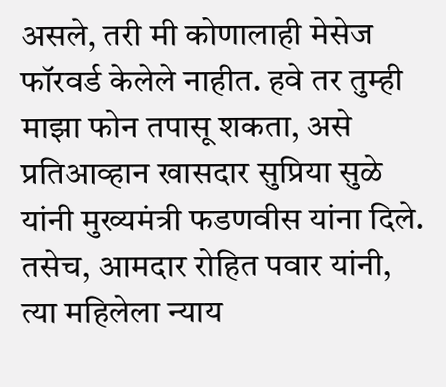असले, तरी मी कोणालाही मेसेज फॉरवर्ड केलेले नाहीत. हवे तर तुम्ही माझा फोन तपासू शकता, असे प्रतिआव्हान खासदार सुप्रिया सुळे यांनी मुख्यमंत्री फडणवीस यांना दिले. तसेच, आमदार रोहित पवार यांनी, त्या महिलेला न्याय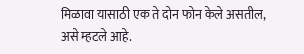मिळावा यासाठी एक ते दोन फोन केले असतील, असे म्हटले आहे.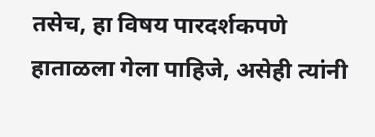तसेच, हा विषय पारदर्शकपणे हाताळला गेला पाहिजे, असेही त्यांनी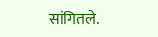सांगितले.